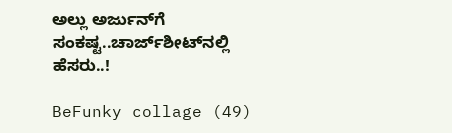ಅಲ್ಲು ಅರ್ಜುನ್‌‌ಗೆ ಸಂಕಷ್ಟ..ಚಾರ್ಜ್‌‌ಶೀಟ್‌‌ನಲ್ಲಿ ಹೆಸರು..!

BeFunky collage (49)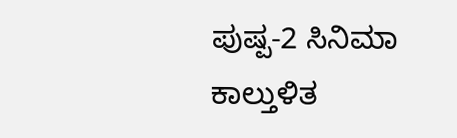ಪುಷ್ಪ-2 ಸಿನಿಮಾ ಕಾಲ್ತುಳಿತ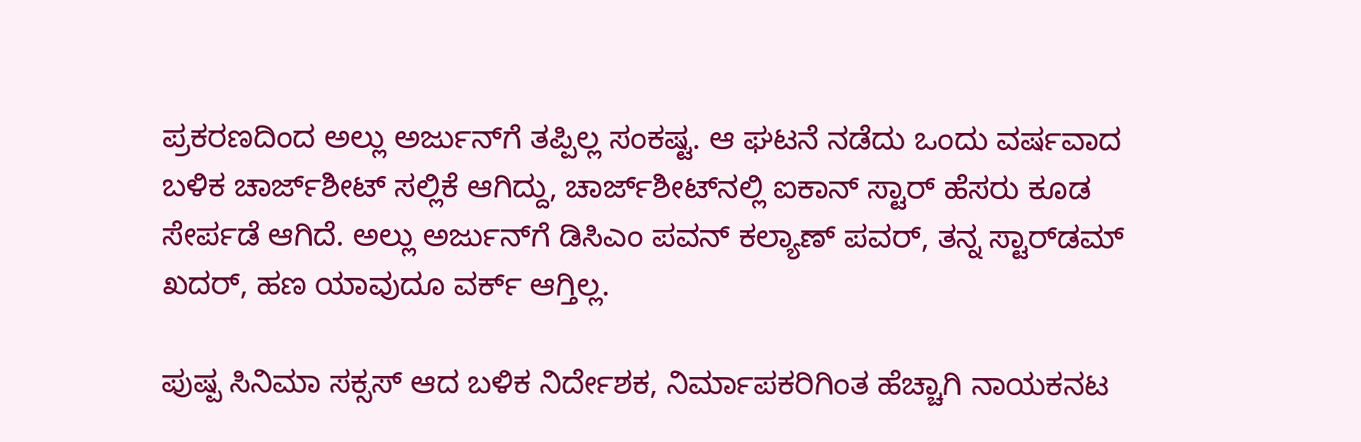ಪ್ರಕರಣದಿಂದ ಅಲ್ಲು ಅರ್ಜುನ್‌ಗೆ ತಪ್ಪಿಲ್ಲ ಸಂಕಷ್ಟ. ಆ ಘಟನೆ ನಡೆದು ಒಂದು ವರ್ಷವಾದ ಬಳಿಕ ಚಾರ್ಜ್‌ಶೀಟ್ ಸಲ್ಲಿಕೆ ಆಗಿದ್ದು, ಚಾರ್ಜ್‌ಶೀಟ್‌‌ನಲ್ಲಿ ಐಕಾನ್ ಸ್ಟಾರ್ ಹೆಸರು ಕೂಡ ಸೇರ್ಪಡೆ ಆಗಿದೆ. ಅಲ್ಲು ಅರ್ಜುನ್‌ಗೆ ಡಿಸಿಎಂ ಪವನ್ ಕಲ್ಯಾಣ್ ಪವರ್, ತನ್ನ ಸ್ಟಾರ್‌ಡಮ್ ಖದರ್, ಹಣ ಯಾವುದೂ ವರ್ಕ್‌ ಆಗ್ತಿಲ್ಲ.

ಪುಷ್ಪ ಸಿನಿಮಾ ಸಕ್ಸಸ್ ಆದ ಬಳಿಕ ನಿರ್ದೇಶಕ, ನಿರ್ಮಾಪಕರಿಗಿಂತ ಹೆಚ್ಚಾಗಿ ನಾಯಕನಟ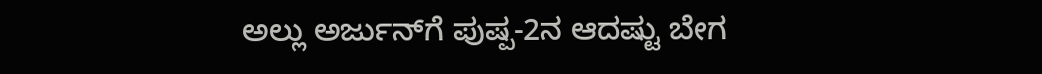ಅಲ್ಲು ಅರ್ಜುನ್‌ಗೆ ಪುಷ್ಪ-2ನ ಆದಷ್ಟು ಬೇಗ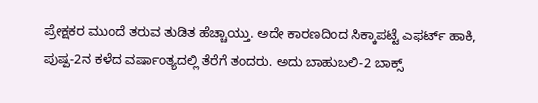ಪ್ರೇಕ್ಷಕರ ಮುಂದೆ ತರುವ ತುಡಿತ ಹೆಚ್ಚಾಯ್ತು. ಅದೇ ಕಾರಣದಿಂದ ಸಿಕ್ಕಾಪಟ್ಟೆ ಎಫರ್ಟ್ ಹಾಕಿ, ಪುಷ್ಪ-2ನ ಕಳೆದ ವರ್ಷಾಂತ್ಯದಲ್ಲಿ ತೆರೆಗೆ ತಂದರು. ಅದು ಬಾಹುಬಲಿ-2 ಬಾಕ್ಸ್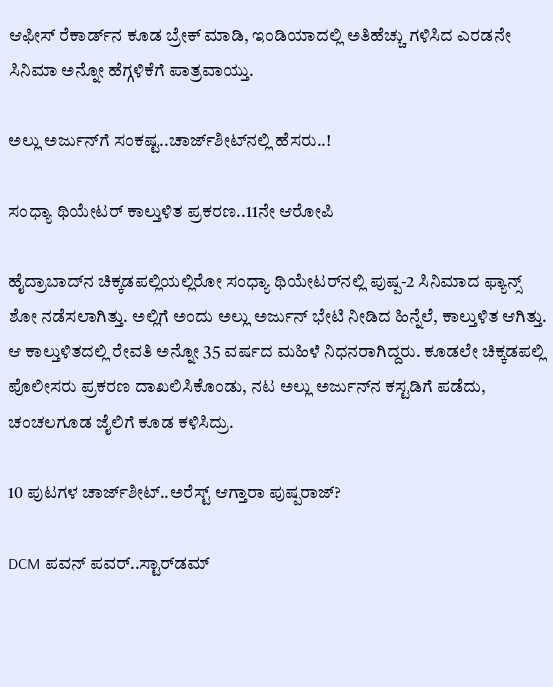ಆಫೀಸ್ ರೆಕಾರ್ಡ್‌ನ ಕೂಡ ಬ್ರೇಕ್ ಮಾಡಿ, ಇಂಡಿಯಾದಲ್ಲಿ ಅತಿಹೆಚ್ಚು ಗಳಿಸಿದ ಎರಡನೇ ಸಿನಿಮಾ ಅನ್ನೋ ಹೆಗ್ಗಳಿಕೆಗೆ ಪಾತ್ರವಾಯ್ತು.

ಅಲ್ಲು ಅರ್ಜುನ್‌‌ಗೆ ಸಂಕಷ್ಟ..ಚಾರ್ಜ್‌‌ಶೀಟ್‌‌ನಲ್ಲಿ ಹೆಸರು..!

ಸಂಧ್ಯಾ ಥಿಯೇಟರ್ ಕಾಲ್ತುಳಿತ ಪ್ರಕರಣ..11ನೇ ಆರೋಪಿ

ಹೈದ್ರಾಬಾದ್‌‌ನ ಚಿಕ್ಕಡಪಲ್ಲಿಯಲ್ಲಿರೋ ಸಂಧ್ಯಾ ಥಿಯೇಟರ್‌‌ನಲ್ಲಿ ಪುಷ್ಪ-2 ಸಿನಿಮಾದ ಫ್ಯಾನ್ಸ್ ಶೋ ನಡೆಸಲಾಗಿತ್ತು. ಅಲ್ಲಿಗೆ ಅಂದು ಅಲ್ಲು ಅರ್ಜುನ್ ಭೇಟಿ ನೀಡಿದ ಹಿನ್ನೆಲೆ, ಕಾಲ್ತುಳಿತ ಆಗಿತ್ತು. ಆ ಕಾಲ್ತುಳಿತದಲ್ಲಿ ರೇವತಿ ಅನ್ನೋ 35 ವರ್ಷದ ಮಹಿಳೆ ನಿಧನರಾಗಿದ್ದರು. ಕೂಡಲೇ ಚಿಕ್ಕಡಪಲ್ಲಿ ಪೊಲೀಸರು ಪ್ರಕರಣ ದಾಖಲಿಸಿಕೊಂಡು, ನಟ ಅಲ್ಲು ಅರ್ಜುನ್‌‌ನ ಕಸ್ಟಡಿಗೆ ಪಡೆದು, ಚಂಚಲಗೂಡ ಜೈಲಿಗೆ ಕೂಡ ಕಳಿಸಿದ್ರು.

10 ಪುಟಗಳ ಚಾರ್ಜ್‌ಶೀಟ್..ಅರೆಸ್ಟ್ ಆಗ್ತಾರಾ ಪುಷ್ಪರಾಜ್?

DCM ಪವನ್ ಪವರ್..ಸ್ಟಾರ್‌‌ಡಮ್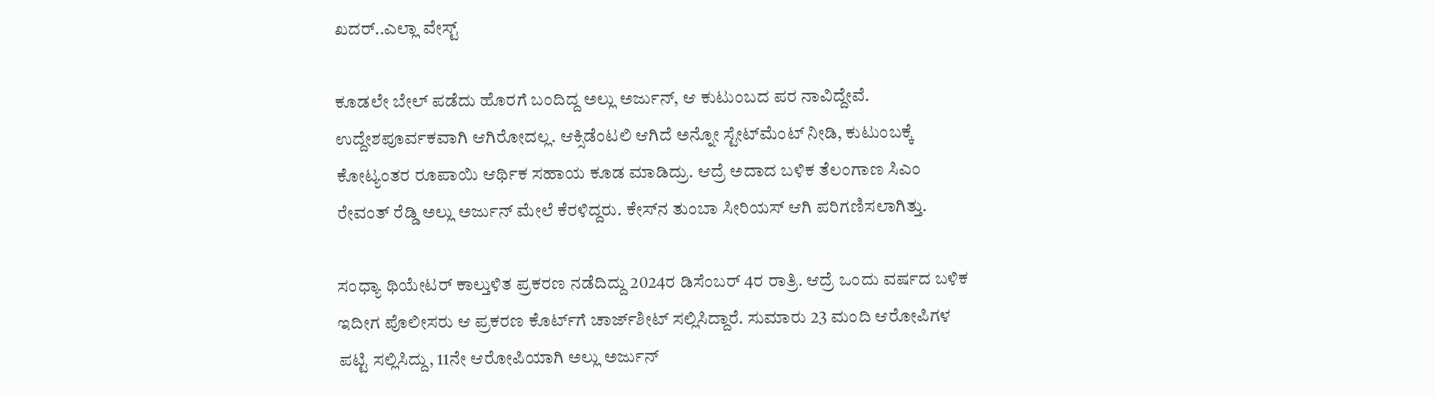ಖದರ್..ಎಲ್ಲಾ ವೇಸ್ಟ್

ಕೂಡಲೇ ಬೇಲ್ ಪಡೆದು ಹೊರಗೆ ಬಂದಿದ್ದ ಅಲ್ಲು ಅರ್ಜುನ್, ಆ ಕುಟುಂಬದ ಪರ ನಾವಿದ್ದೇವೆ. ಉದ್ದೇಶಪೂರ್ವಕವಾಗಿ ಆಗಿರೋದಲ್ಲ. ಆಕ್ಸಿಡೆಂಟಲಿ ಆಗಿದೆ ಅನ್ನೋ ಸ್ಟೇಟ್‌‌ಮೆಂಟ್ ನೀಡಿ, ಕುಟುಂಬಕ್ಕೆ ಕೋಟ್ಯಂತರ ರೂಪಾಯಿ ಆರ್ಥಿಕ ಸಹಾಯ ಕೂಡ ಮಾಡಿದ್ರು. ಆದ್ರೆ ಅದಾದ ಬಳಿಕ ತೆಲಂಗಾಣ ಸಿಎಂ ರೇವಂತ್ ರೆಡ್ಡಿ ಅಲ್ಲು ಅರ್ಜುನ್ ಮೇಲೆ ಕೆರಳಿದ್ದರು. ಕೇಸ್‌ನ ತುಂಬಾ ಸೀರಿಯಸ್ ಆಗಿ ಪರಿಗಣಿಸಲಾಗಿತ್ತು.

ಸಂಧ್ಯಾ ಥಿಯೇಟರ್ ಕಾಲ್ತುಳಿತ ಪ್ರಕರಣ ನಡೆದಿದ್ದು 2024ರ ಡಿಸೆಂಬರ್ 4ರ ರಾತ್ರಿ. ಆದ್ರೆ ಒಂದು ವರ್ಷದ ಬಳಿಕ ಇದೀಗ ಪೊಲೀಸರು ಆ ಪ್ರಕರಣ ಕೊರ್ಟ್‌ಗೆ ಚಾರ್ಜ್‌‌ಶೀಟ್ ಸಲ್ಲಿಸಿದ್ದಾರೆ. ಸುಮಾರು 23 ಮಂದಿ ಆರೋಪಿಗಳ ಪಟ್ಟಿ ಸಲ್ಲಿಸಿದ್ದು, 11ನೇ ಆರೋಪಿಯಾಗಿ ಅಲ್ಲು ಅರ್ಜುನ್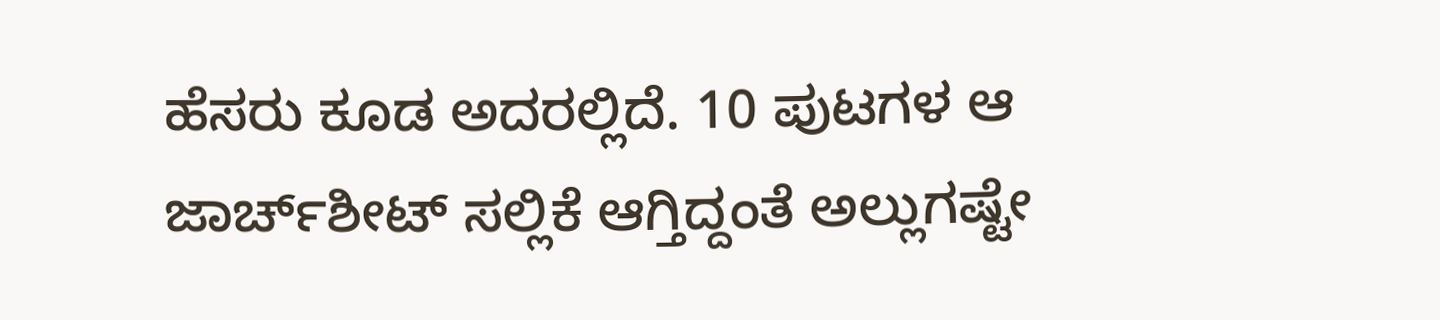ಹೆಸರು ಕೂಡ ಅದರಲ್ಲಿದೆ. 10 ಪುಟಗಳ ಆ ಜಾರ್ಚ್‌ಶೀಟ್ ಸಲ್ಲಿಕೆ ಆಗ್ತಿದ್ದಂತೆ ಅಲ್ಲುಗಷ್ಟೇ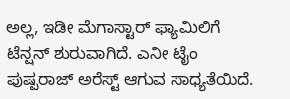ಅಲ್ಲ, ಇಡೀ ಮೆಗಾಸ್ಟಾರ್ ಫ್ಯಾಮಿಲಿಗೆ ಟೆನ್ಷನ್ ಶುರುವಾಗಿದೆ. ಎನೀ ಟೈಂ ಪುಷ್ಪರಾಜ್ ಅರೆಸ್ಟ್ ಆಗುವ ಸಾಧ್ಯತೆಯಿದೆ.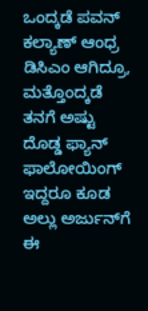ಒಂದ್ಕಡೆ ಪವನ್ ಕಲ್ಯಾಣ್ ಆಂಧ್ರ ಡಿಸಿಎಂ ಆಗಿದ್ರೂ, ಮತ್ತೊಂದ್ಕಡೆ ತನಗೆ ಅಷ್ಟು ದೊಡ್ಡ ಫ್ಯಾನ್ ಫಾಲೋಯಿಂಗ್ ಇದ್ದರೂ ಕೂಡ ಅಲ್ಲು ಅರ್ಜುನ್‌ಗೆ ಈ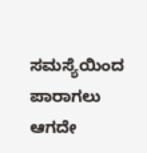ಸಮಸ್ಯೆಯಿಂದ ಪಾರಾಗಲು ಆಗದೇ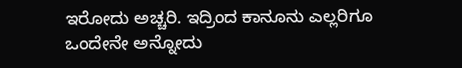ಇರೋದು ಅಚ್ಚರಿ. ಇದ್ರಿಂದ ಕಾನೂನು ಎಲ್ಲರಿಗೂ ಒಂದೇನೇ ಅನ್ನೋದು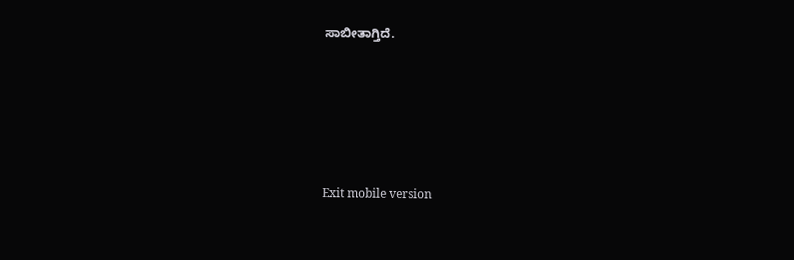ಸಾಬೀತಾಗ್ತಿದೆ.





Exit mobile version